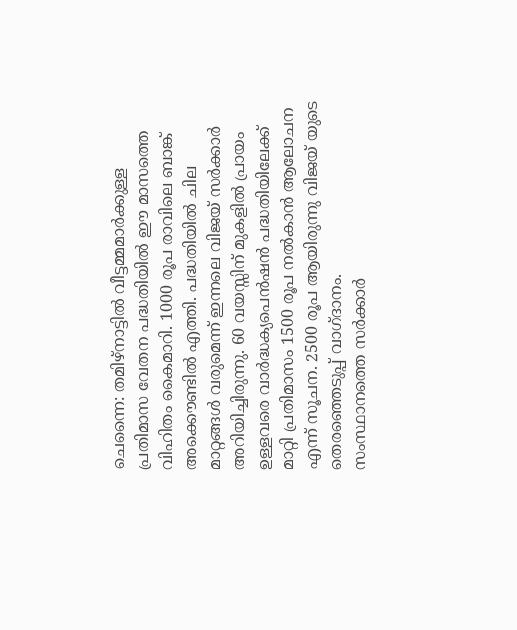ചെന്നൈ: തമിഴ്നാട്ടിൽ വീട്ടമ്മമാർക്കുള്ള പ്രതിമാസ വേതന പദ്ധതിയിൽ ഈ മാസത്തെ വിഹിതം കൈമാറി. 1000 രൂപ രാവിലെ ബാങ്ക് അക്കൌണ്ടിൽ എത്തി. പദ്ധതിയിൽ ചില മാറ്റങ്ങൾ വരുമെന്ന് ഇന്നലെ വിജയ് സർക്കാർ അറിയിച്ചിരുന്നു. 60 വയസ്സിന് മുകളിൽ പ്രായം ഉള്ളവരെ വാർദ്ധക്യപെൻഷൻ പദ്ധതിയിലേക്ക് മാറ്റി പ്രതിമാസം 1500 രൂപ നൽകാൻ ആലോചന എന്ന് സൂചന. 2500 രൂപ ആയിരുന്നു വിജയ് യുടെ തെരഞ്ഞെടുപ്പ് വാഗ്ദാനം.
സംസ്ഥാനത്തെ സർക്കാർ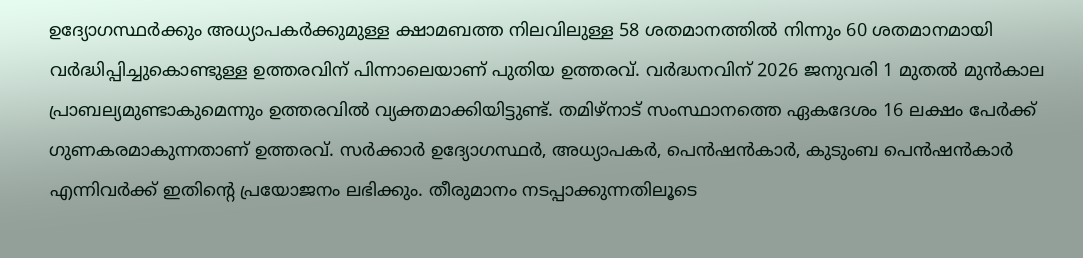ഉദ്യോഗസ്ഥർക്കും അധ്യാപകർക്കുമുള്ള ക്ഷാമബത്ത നിലവിലുള്ള 58 ശതമാനത്തിൽ നിന്നും 60 ശതമാനമായി വർദ്ധിപ്പിച്ചുകൊണ്ടുള്ള ഉത്തരവിന് പിന്നാലെയാണ് പുതിയ ഉത്തരവ്. വർദ്ധനവിന് 2026 ജനുവരി 1 മുതൽ മുൻകാല പ്രാബല്യമുണ്ടാകുമെന്നും ഉത്തരവിൽ വ്യക്തമാക്കിയിട്ടുണ്ട്. തമിഴ്നാട് സംസ്ഥാനത്തെ ഏകദേശം 16 ലക്ഷം പേർക്ക് ഗുണകരമാകുന്നതാണ് ഉത്തരവ്. സർക്കാർ ഉദ്യോഗസ്ഥർ, അധ്യാപകർ, പെൻഷൻകാർ, കുടുംബ പെൻഷൻകാർ എന്നിവർക്ക് ഇതിന്റെ പ്രയോജനം ലഭിക്കും. തീരുമാനം നടപ്പാക്കുന്നതിലൂടെ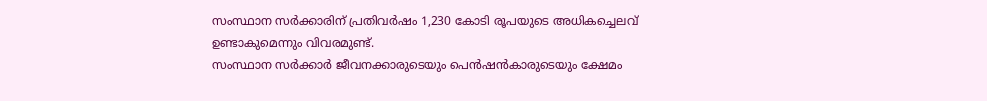സംസ്ഥാന സർക്കാരിന് പ്രതിവർഷം 1,230 കോടി രൂപയുടെ അധികച്ചെലവ് ഉണ്ടാകുമെന്നും വിവരമുണ്ട്.
സംസ്ഥാന സർക്കാർ ജീവനക്കാരുടെയും പെൻഷൻകാരുടെയും ക്ഷേമം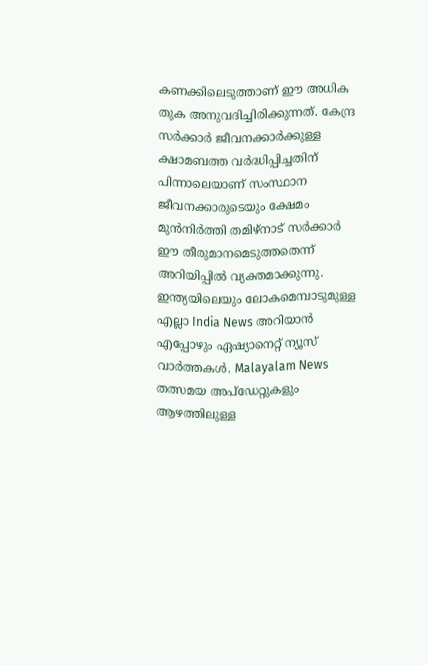കണക്കിലെടുത്താണ് ഈ അധിക തുക അനുവദിച്ചിരിക്കുന്നത്. കേന്ദ്ര സർക്കാർ ജീവനക്കാർക്കുള്ള ക്ഷാമബത്ത വർദ്ധിപ്പിച്ചതിന് പിന്നാലെയാണ് സംസ്ഥാന ജീവനക്കാരുടെയും ക്ഷേമം മുൻനിർത്തി തമിഴ്നാട് സർക്കാർ ഈ തീരുമാനമെടുത്തതെന്ന് അറിയിപ്പിൽ വ്യക്തമാക്കുന്നു.
ഇന്ത്യയിലെയും ലോകമെമ്പാടുമുള്ള എല്ലാ India News അറിയാൻ എപ്പോഴും ഏഷ്യാനെറ്റ് ന്യൂസ് വാർത്തകൾ. Malayalam News തത്സമയ അപ്ഡേറ്റുകളും ആഴത്തിലുള്ള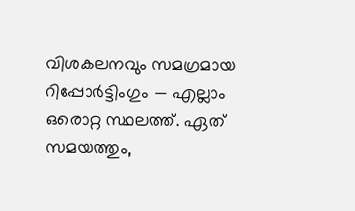വിശകലനവും സമഗ്രമായ റിപ്പോർട്ടിംഗും — എല്ലാം ഒരൊറ്റ സ്ഥലത്ത്. ഏത് സമയത്തും,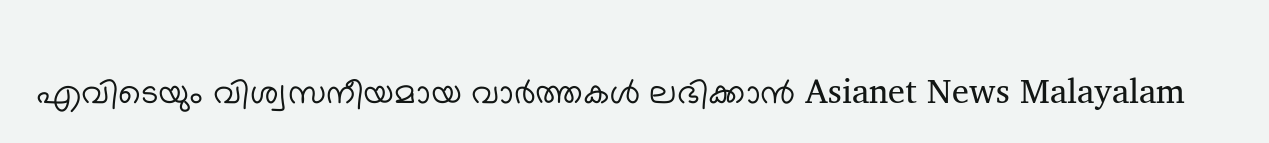എവിടെയും വിശ്വസനീയമായ വാർത്തകൾ ലഭിക്കാൻ Asianet News Malayalam